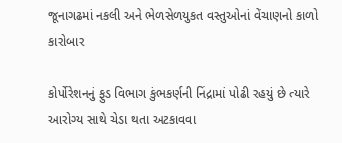જૂનાગઢમાં નકલી અને ભેળસેળયુકત વસ્તુઓનાં વેંચાણનો કાળો કારોબાર

કોર્પોરેશનનું ફુડ વિભાગ કુંભકર્ણની નિંદ્રામાં પોઢી રહયું છે ત્યારે આરોગ્ય સાથે ચેડા થતા અટકાવવા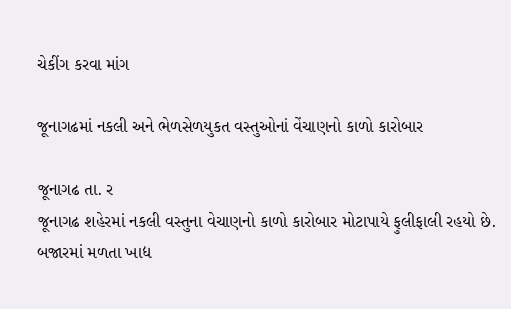ચેકીંગ કરવા માંગ

જૂનાગઢમાં નકલી અને ભેળસેળયુકત વસ્તુઓનાં વેંચાણનો કાળો કારોબાર

જૂનાગઢ તા. ર
જૂનાગઢ શહેરમાં નકલી વસ્તુના વેચાણનો કાળો કારોબાર મોટાપાયે ફુલીફાલી રહયો છે. બજારમાં મળતા ખાદ્ય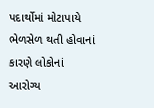પદાર્થોમાં મોટાપાયે ભેળસેળ થતી હોવાનાં કારણે લોકોનાં આરોગ્ય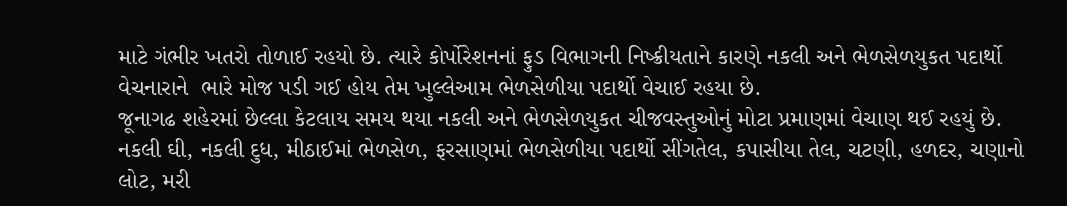માટે ગંભીર ખતરો તોળાઈ રહયો છે. ત્યારે કોર્પોરેશનનાં ફુડ વિભાગની નિષ્ક્રીયતાને કારણે નકલી અને ભેળસેળયુકત પદાર્થો વેચનારાને  ભારે મોજ પડી ગઈ હોય તેમ ખુલ્લેઆમ ભેળસેળીયા પદાર્થો વેચાઈ રહયા છે.
જૂનાગઢ શહેરમાં છેલ્લા કેટલાય સમય થયા નકલી અને ભેળસેળયુકત ચીજવસ્તુઓનું મોટા પ્રમાણમાં વેચાણ થઈ રહયું છે. નકલી ઘી, નકલી દુધ, મીઠાઈમાં ભેળસેળ, ફરસાણમાં ભેળસેળીયા પદાર્થો સીંગતેલ, કપાસીયા તેલ, ચટણી, હળદર, ચણાનો લોટ, મરી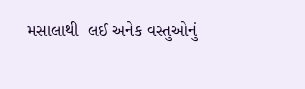મસાલાથી  લઈ અનેક વસ્તુઓનું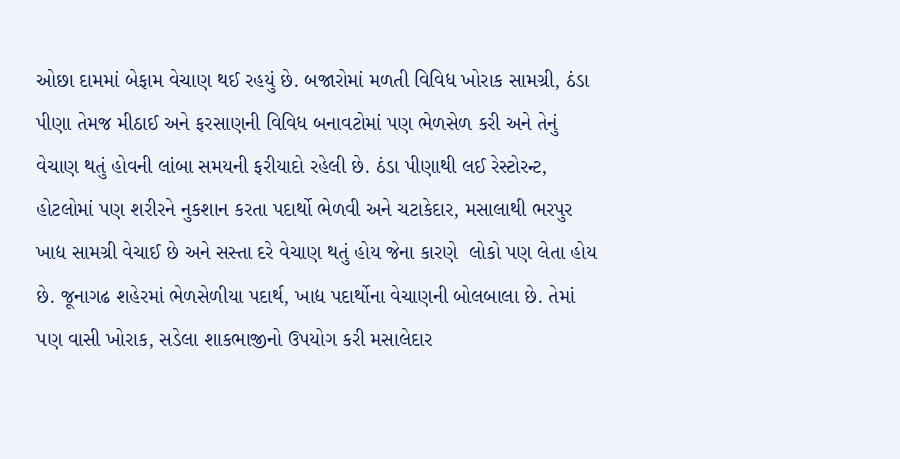ઓછા દામમાં બેફામ વેચાણ થઈ રહયું છે. બજારોમાં મળતી વિવિધ ખોરાક સામગ્રી, ઠંડા પીણા તેમજ મીઠાઈ અને ફરસાણની વિવિધ બનાવટોમાં પણ ભેળસેળ કરી અને તેનું વેચાણ થતું હોવની લાંબા સમયની ફરીયાદો રહેલી છે. ઠંડા પીણાથી લઈ રેસ્ટોરન્ટ, હોટલોમાં પણ શરીરને નુકશાન કરતા પદાર્થો ભેળવી અને ચટાકેદાર, મસાલાથી ભરપુર ખાદ્ય સામગ્રી વેચાઈ છે અને સસ્તા દરે વેચાણ થતું હોય જેના કારણે  લોકો પણ લેતા હોય છે. જૂનાગઢ શહેરમાં ભેળસેળીયા પદાર્થ, ખાદ્ય પદાર્થોના વેચાણની બોલબાલા છે. તેમાં પણ વાસી ખોરાક, સડેલા શાકભાજીનો ઉપયોગ કરી મસાલેદાર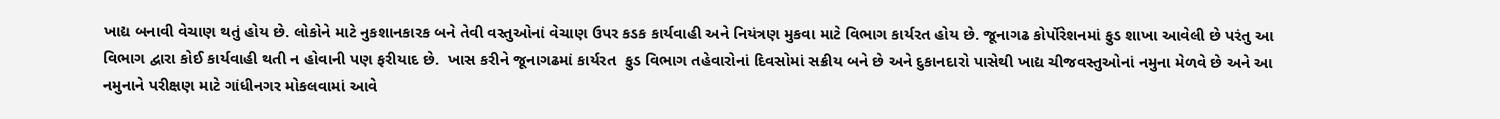ખાદ્ય બનાવી વેચાણ થતું હોય છે. લોકોને માટે નુકશાનકારક બને તેવી વસ્તુઓનાં વેચાણ ઉપર કડક કાર્યવાહી અને નિયંત્રણ મુકવા માટે વિભાગ કાર્યરત હોય છે. જૂનાગઢ કોર્પોરેશનમાં ફુડ શાખા આવેલી છે પરંતુ આ વિભાગ દ્વારા કોઈ કાર્યવાહી થતી ન હોવાની પણ ફરીયાદ છે.  ખાસ કરીને જૂનાગઢમાં કાર્યરત  ફુડ વિભાગ તહેવારોનાં દિવસોમાં સક્રીય બને છે અને દુકાનદારો પાસેથી ખાદ્ય ચીજવસ્તુઓનાં નમુના મેળવે છે અને આ નમુનાને પરીક્ષણ માટે ગાંધીનગર મોકલવામાં આવે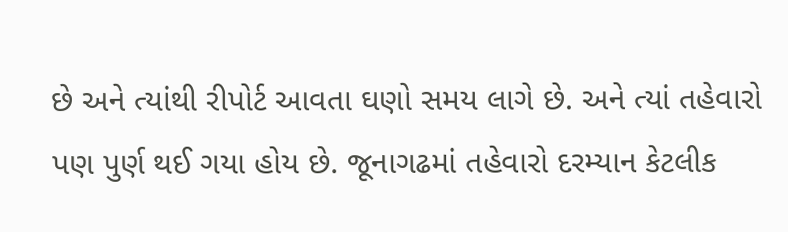છે અને ત્યાંથી રીપોર્ટ આવતા ઘણો સમય લાગે છે. અને ત્યાં તહેવારો પણ પુર્ણ થઈ ગયા હોય છે. જૂનાગઢમાં તહેવારો દરમ્યાન કેટલીક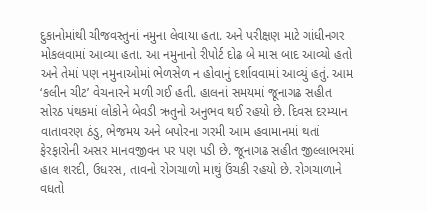દુકાનોમાંથી ચીજવસ્તુનાં નમુના લેવાયા હતા. અને પરીક્ષણ માટે ગાંધીનગર મોકલવામાં આવ્યા હતા. આ નમુનાનો રીપોર્ટ દોઢ બે માસ બાદ આવ્યો હતો અને તેમાં પણ નમુનાઓમાં ભેળસેળ ન હોવાનું દર્શાવવામાં આવ્યું હતું. આમ ‘કલીન ચીટ’ વેચનારને મળી ગઈ હતી. હાલનાં સમયમાં જૂનાગઢ સહીત સોરઠ પંથકમાં લોકોને બેવડી ઋતુનો અનુભવ થઈ રહયો છે. દિવસ દરમ્યાન વાતાવરણ ઠંડુ, ભેજમય અને બપોરના ગરમી આમ હવામાનમાં થતાં ફેરફારોની અસર માનવજીવન પર પણ પડી છે. જૂનાગઢ સહીત જીલ્લાભરમાં હાલ શરદી, ઉધરસ, તાવનો રોગચાળો માથું ઉંચકી રહયો છે. રોગચાળાને વધતો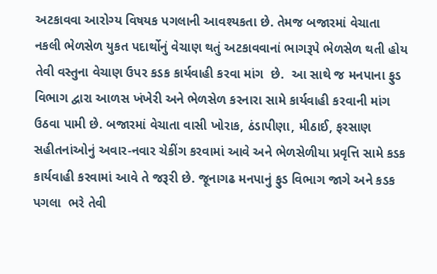અટકાવવા આરોગ્ય વિષયક પગલાની આવશ્યકતા છે. તેમજ બજારમાં વેચાતા નકલી ભેળસેળ યુકત પદાર્થોનું વેચાણ થતું અટકાવવાનાં ભાગરૂપે ભેળસેળ થતી હોય તેવી વસ્તુના વેચાણ ઉપર કડક કાર્યવાહી કરવા માંગ  છે.  આ સાથે જ મનપાના ફુડ વિભાગ દ્વારા આળસ ખંખેરી અને ભેળસેળ કરનારા સામે કાર્યવાહી કરવાની માંગ ઉઠવા પામી છે. બજારમાં વેચાતા વાસી ખોરાક, ઠંડાપીણા, મીઠાઈ, ફરસાણ સહીતનાંઓનું અવાર-નવાર ચેકીંગ કરવામાં આવે અને ભેળસેળીયા પ્રવૃત્તિ સામે કડક કાર્યવાહી કરવામાં આવે તે જરૂરી છે. જૂનાગઢ મનપાનું ફુડ વિભાગ જાગે અને કડક પગલા  ભરે તેવી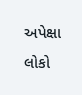અપેક્ષા લોકો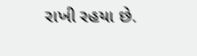રાખી રહયા છે.